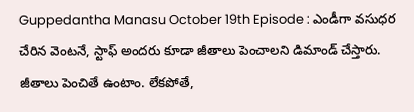Guppedantha Manasu October 19th Episode : ఎండీగా వసుధర చేరిన వెంటనే, స్టాఫ్ అందరు కూడా జీతాలు పెంచాలని డిమాండ్ చేస్తారు. జీతాలు పెంచితే ఉంటాం. లేకపోతే,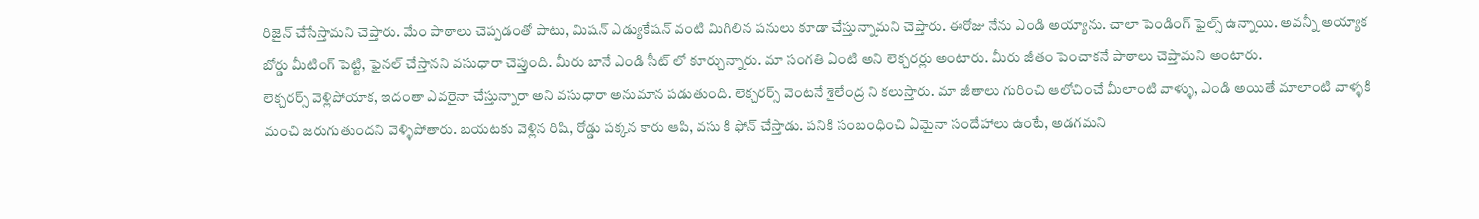రిజైన్ చేసేస్తామని చెప్తారు. మేం పాఠాలు చెప్పడంతో పాటు, మిషన్ ఎడ్యుకేషన్ వంటి మిగిలిన పనులు కూడా చేస్తున్నామని చెప్తారు. ఈరోజు నేను ఎండి అయ్యాను. చాలా పెండింగ్ ఫైల్స్ ఉన్నాయి. అవన్నీ అయ్యాక బోర్డు మీటింగ్ పెట్టి, ఫైనల్ చేస్తానని వసుధారా చెప్తుంది. మీరు బానే ఎండి సీట్ లో కూర్చున్నారు. మా సంగతి ఏంటి అని లెక్చరర్లు అంటారు. మీరు జీతం పెంచాకనే పాఠాలు చెప్తామని అంటారు.
లెక్చరర్స్ వెళ్లిపోయాక, ఇదంతా ఎవరైనా చేస్తున్నారా అని వసుధారా అనుమాన పడుతుంది. లెక్చరర్స్ వెంటనే శైలేంద్ర ని కలుస్తారు. మా జీతాలు గురించి ఆలోచించే మీలాంటి వాళ్ళు, ఎండి అయితే మాలాంటి వాళ్ళకి మంచి జరుగుతుందని వెళ్ళిపోతారు. బయటకు వెళ్లిన రిషి, రోడ్డు పక్కన కారు ఆపి, వసు కి ఫోన్ చేస్తాడు. పనికి సంబంధించి ఏమైనా సందేహాలు ఉంటే, అడగమని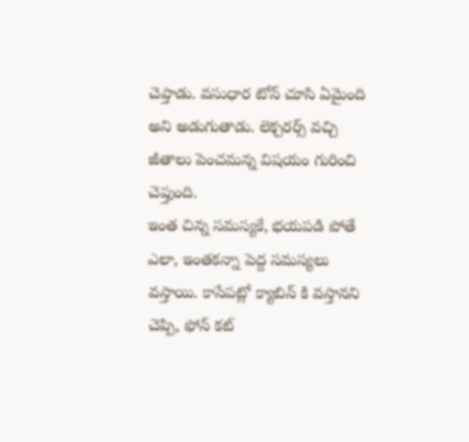చెప్తాడు. వసుధార టోన్ చూసి ఏమైంది అని అడుగుతాడు. లెక్చరర్స్ వచ్చి జీతాలు పెంచమన్న విషయం గురించి చెప్తుంది.
ఇంత చిన్న సమస్యకే, భయపడి పోతే ఎలా, ఇంతకన్నా పెద్ద సమస్యలు వస్తాయి. కాసేపట్లో క్యాబిన్ కి వస్తానని చెప్పి, ఫోన్ కట్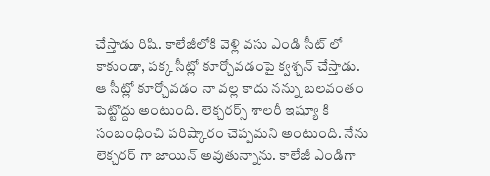చేస్తాడు రిషి. కాలేజీలోకి వెళ్లి వసు ఎండి సీట్ లో కాకుండా, పక్క సీట్లో కూర్చోవడంపై క్వశ్చన్ చేస్తాడు. ఆ సీట్లో కూర్చోవడం నా వల్ల కాదు నన్ను బలవంతం పెట్టొద్దు అంటుంది. లెక్చరర్స్ శాలరీ ఇష్యూ కి సంబంధించి పరిష్కారం చెప్పమని అంటుంది. నేను లెక్చరర్ గా జాయిన్ అవుతున్నాను. కాలేజీ ఎండిగా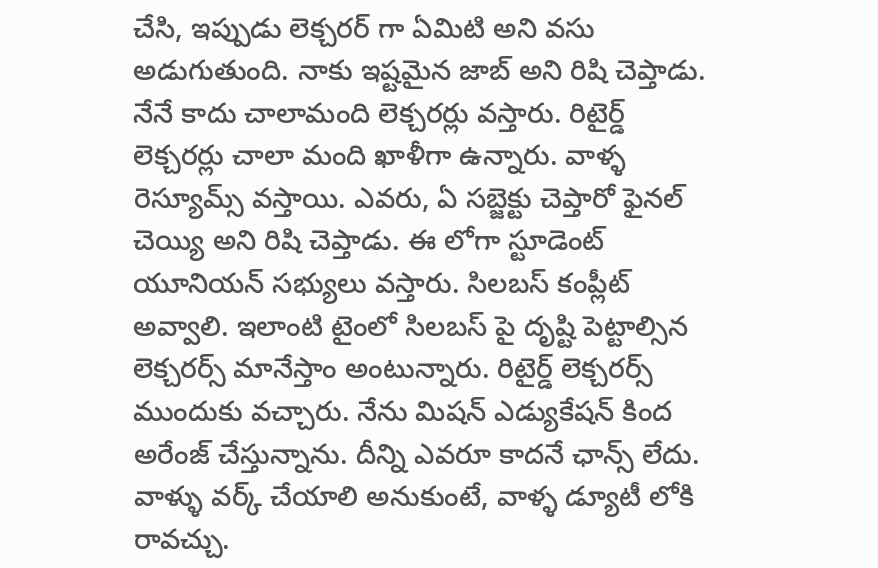చేసి, ఇప్పుడు లెక్చరర్ గా ఏమిటి అని వసు అడుగుతుంది. నాకు ఇష్టమైన జాబ్ అని రిషి చెప్తాడు.
నేనే కాదు చాలామంది లెక్చరర్లు వస్తారు. రిటైర్డ్ లెక్చరర్లు చాలా మంది ఖాళీగా ఉన్నారు. వాళ్ళ రెస్యూమ్స్ వస్తాయి. ఎవరు, ఏ సబ్జెక్టు చెప్తారో ఫైనల్ చెయ్యి అని రిషి చెప్తాడు. ఈ లోగా స్టూడెంట్ యూనియన్ సభ్యులు వస్తారు. సిలబస్ కంప్లీట్ అవ్వాలి. ఇలాంటి టైంలో సిలబస్ పై దృష్టి పెట్టాల్సిన లెక్చరర్స్ మానేస్తాం అంటున్నారు. రిటైర్డ్ లెక్చరర్స్ ముందుకు వచ్చారు. నేను మిషన్ ఎడ్యుకేషన్ కింద అరేంజ్ చేస్తున్నాను. దీన్ని ఎవరూ కాదనే ఛాన్స్ లేదు.
వాళ్ళు వర్క్ చేయాలి అనుకుంటే, వాళ్ళ డ్యూటీ లోకి రావచ్చు.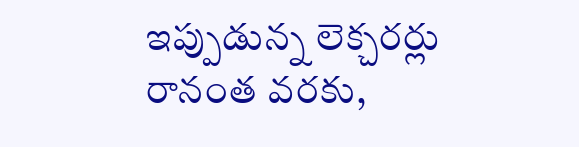ఇప్పుడున్న లెక్చరర్లు రానంత వరకు,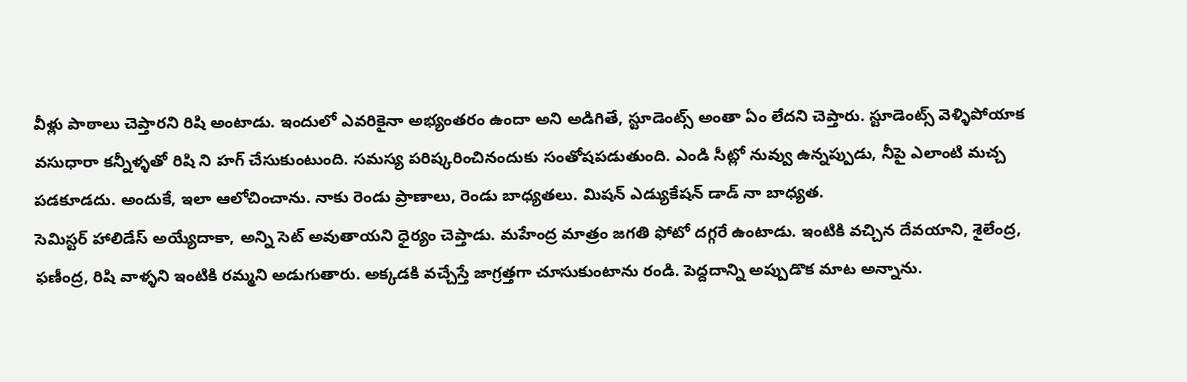వీళ్లు పాఠాలు చెప్తారని రిషి అంటాడు. ఇందులో ఎవరికైనా అభ్యంతరం ఉందా అని అడిగితే, స్టూడెంట్స్ అంతా ఏం లేదని చెప్తారు. స్టూడెంట్స్ వెళ్ళిపోయాక వసుధారా కన్నీళ్ళతో రిషి ని హగ్ చేసుకుంటుంది. సమస్య పరిష్కరించినందుకు సంతోషపడుతుంది. ఎండి సీట్లో నువ్వు ఉన్నప్పుడు, నీపై ఎలాంటి మచ్చ పడకూడదు. అందుకే, ఇలా ఆలోచించాను. నాకు రెండు ప్రాణాలు, రెండు బాధ్యతలు. మిషన్ ఎడ్యుకేషన్ డాడ్ నా బాధ్యత.
సెమిస్టర్ హాలిడేస్ అయ్యేదాకా, అన్ని సెట్ అవుతాయని ధైర్యం చెప్తాడు. మహేంద్ర మాత్రం జగతి ఫోటో దగ్గరే ఉంటాడు. ఇంటికి వచ్చిన దేవయాని, శైలేంద్ర, ఫణీంద్ర, రిషి వాళ్ళని ఇంటికి రమ్మని అడుగుతారు. అక్కడకి వచ్చేస్తే జాగ్రత్తగా చూసుకుంటాను రండి. పెద్దదాన్ని అప్పుడొక మాట అన్నాను.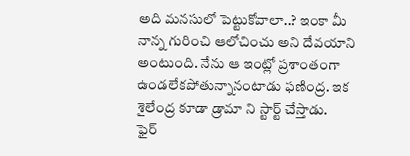అది మనసులో పెట్టుకోవాలా..? ఇంకా మీ నాన్న గురించి ఆలోచించు అని దేవయాని అంటుంది. నేను ఆ ఇంట్లో ప్రశాంతంగా ఉండలేకపోతున్నానంటాడు ఫణింద్ర. ఇక శైలేంద్ర కూడా డ్రామా ని స్టార్ట్ చేస్తాడు.
ఫైర్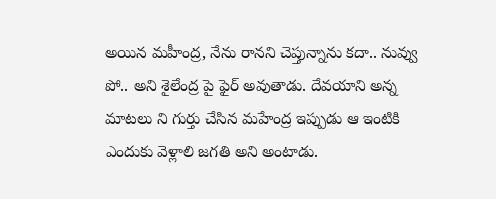అయిన మహీంద్ర, నేను రానని చెప్తున్నాను కదా.. నువ్వు పో.. అని శైలేంద్ర పై ఫైర్ అవుతాడు. దేవయాని అన్న మాటలు ని గుర్తు చేసిన మహేంద్ర ఇప్పుడు ఆ ఇంటికి ఎందుకు వెళ్లాలి జగతి అని అంటాడు.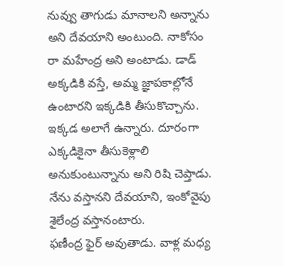నువ్వు తాగుడు మానాలని అన్నాను అని దేవయాని అంటుంది. నాకోసం రా మహేంద్ర అని అంటాడు. డాడ్ అక్కడికి వస్తే, అమ్మ జ్ఞాపకాల్లోనే ఉంటారని ఇక్కడికి తీసుకొచ్చాను. ఇక్కడ అలాగే ఉన్నారు. దూరంగా ఎక్కడికైనా తీసుకెళ్లాలి అనుకుంటున్నాను అని రిషి చెప్తాడు. నేను వస్తానని దేవయాని, ఇంకోవైపు శైలేంద్ర వస్తానంటారు.
ఫణీంద్ర ఫైర్ అవుతాడు. వాళ్ల మధ్య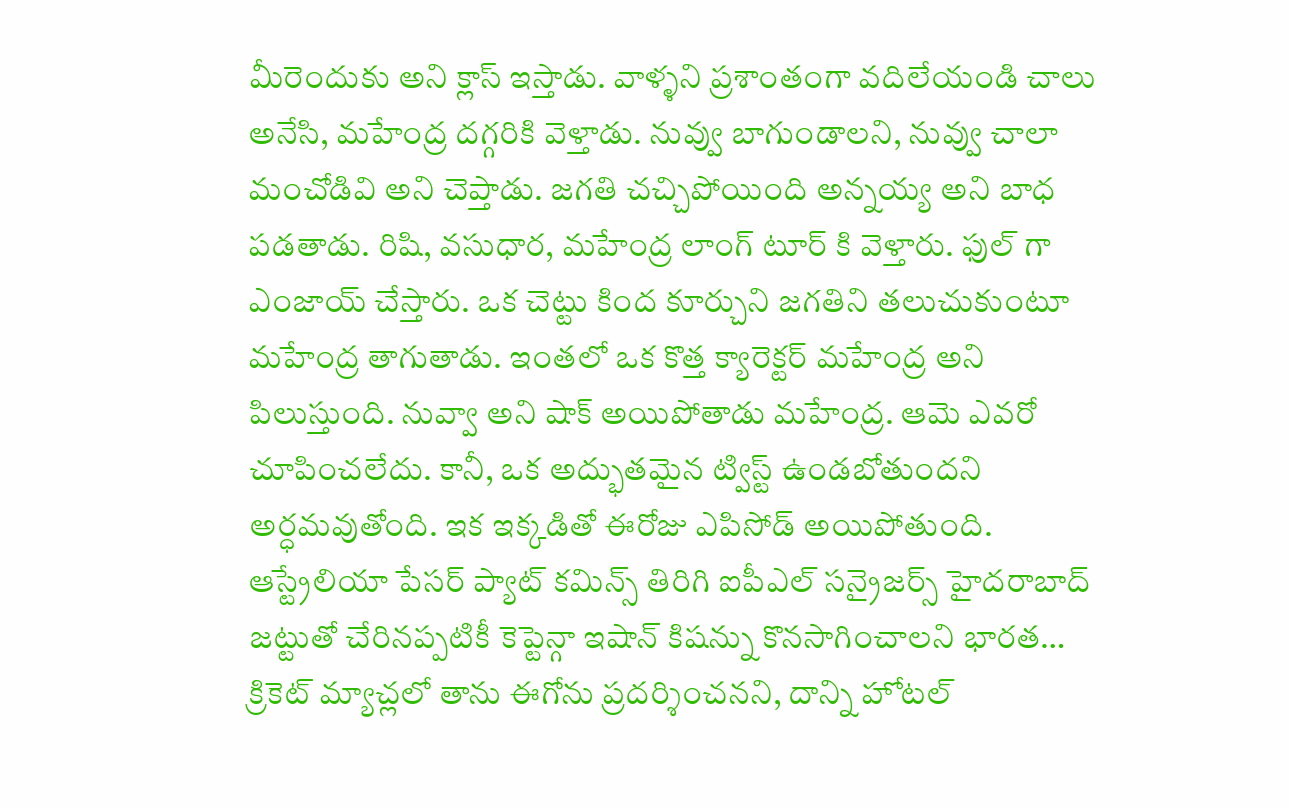మీరెందుకు అని క్లాస్ ఇస్తాడు. వాళ్ళని ప్రశాంతంగా వదిలేయండి చాలు అనేసి, మహేంద్ర దగ్గరికి వెళ్తాడు. నువ్వు బాగుండాలని, నువ్వు చాలా మంచోడివి అని చెప్తాడు. జగతి చచ్చిపోయింది అన్నయ్య అని బాధ పడతాడు. రిషి, వసుధార, మహేంద్ర లాంగ్ టూర్ కి వెళ్తారు. ఫుల్ గా ఎంజాయ్ చేస్తారు. ఒక చెట్టు కింద కూర్చుని జగతిని తలుచుకుంటూ మహేంద్ర తాగుతాడు. ఇంతలో ఒక కొత్త క్యారెక్టర్ మహేంద్ర అని పిలుస్తుంది. నువ్వా అని షాక్ అయిపోతాడు మహేంద్ర. ఆమె ఎవరో చూపించలేదు. కానీ, ఒక అద్భుతమైన ట్విస్ట్ ఉండబోతుందని అర్ధమవుతోంది. ఇక ఇక్కడితో ఈరోజు ఎపిసోడ్ అయిపోతుంది.
ఆస్ట్రేలియా పేసర్ ప్యాట్ కమిన్స్ తిరిగి ఐపీఎల్ సన్రైజర్స్ హైదరాబాద్ జట్టుతో చేరినప్పటికీ కెప్టెన్గా ఇషాన్ కిషన్ను కొనసాగించాలని భారత…
క్రికెట్ మ్యాచ్లలో తాను ఈగోను ప్రదర్శించనని, దాన్ని హోటల్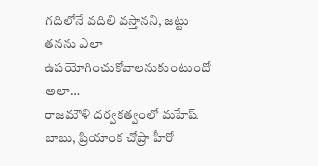గదిలోనే వదిలి వస్తానని, జట్టు తనను ఎలా ఉపయోగించుకోవాలనుకుంటుందో అలా…
రాజమౌళి దర్వకత్వంలో మహేష్ బాబు, ప్రియాంక చోప్రా హీరో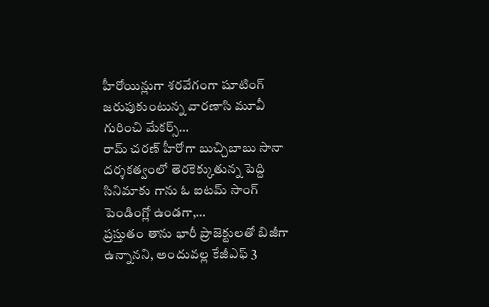హీరోయిన్లుగా శరవేగంగా షూటింగ్ జరుపుకుంటున్న వారణాసి మూవీ గురించి మేకర్స్…
రామ్ చరణ్ హీరోగా బుచ్చిబాబు సానా దర్శకత్వంలో తెరకెక్కుతున్న పెద్ది సినిమాకు గాను ఓ ఐటమ్ సాంగ్ పెండింగ్లో ఉండగా,…
ప్రస్తుతం తాను భారీ ప్రాజెక్టులతో బిజీగా ఉన్నానని, అందువల్ల కేజీఎఫ్ 3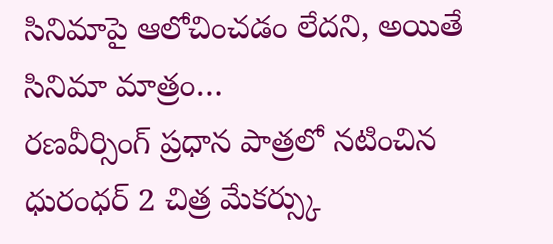సినిమాపై ఆలోచించడం లేదని, అయితే సినిమా మాత్రం…
రణవీర్సింగ్ ప్రధాన పాత్రలో నటించిన ధురంధర్ 2 చిత్ర మేకర్స్కు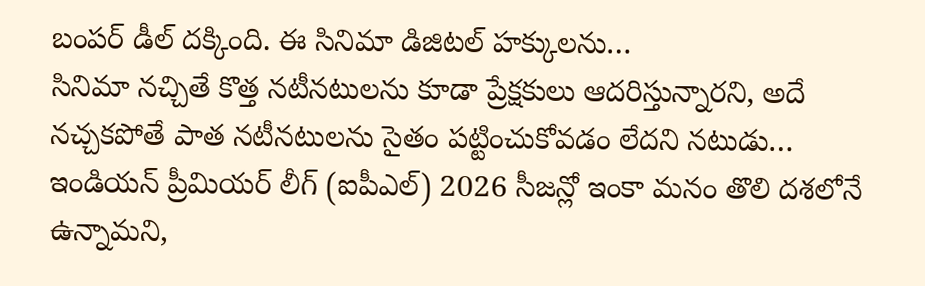బంపర్ డీల్ దక్కింది. ఈ సినిమా డిజిటల్ హక్కులను…
సినిమా నచ్చితే కొత్త నటీనటులను కూడా ప్రేక్షకులు ఆదరిస్తున్నారని, అదే నచ్చకపోతే పాత నటీనటులను సైతం పట్టించుకోవడం లేదని నటుడు…
ఇండియన్ ప్రీమియర్ లీగ్ (ఐపీఎల్) 2026 సీజన్లో ఇంకా మనం తొలి దశలోనే ఉన్నామని,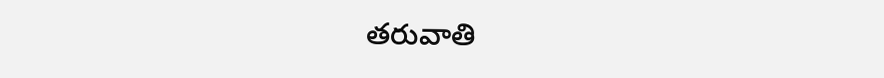తరువాతి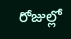రోజుల్లో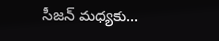సీజన్ మధ్యకు…